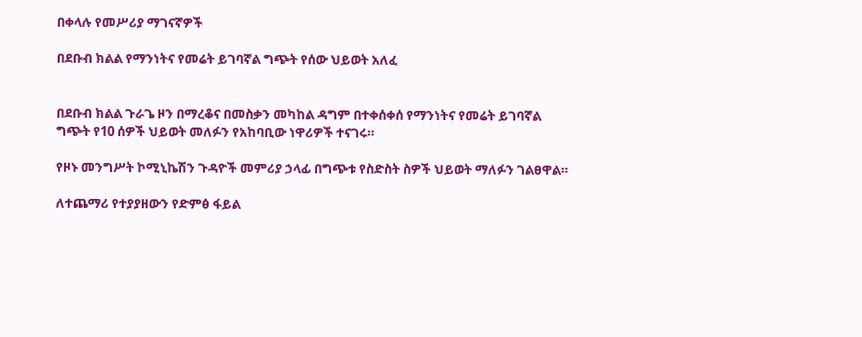በቀላሉ የመሥሪያ ማገናኛዎች

በደቡብ ክልል የማንነትና የመሬት ይገባኛል ግጭት የሰው ህይወት አለፈ


በደቡብ ክልል ጉራጌ ዞን በማረቆና በመስቃን መካከል ዳግም በተቀሰቀሰ የማንነትና የመሬት ይገባኛል ግጭት የ10 ሰዎች ህይወት መለፉን የአከባቢው ነዋሪዎች ተናገሩ።

የዞኑ መንግሥት ኮሚኒኬሽን ጉዳዮች መምሪያ ኃላፊ በግጭቱ የስድስት ስዎች ህይወት ማለፉን ገልፀዋል።

ለተጨማሪ የተያያዘውን የድምፅ ፋይል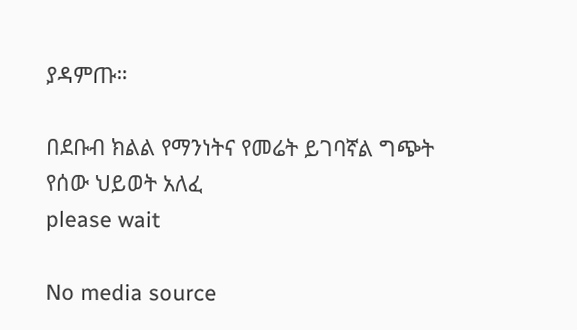ያዳምጡ።

በደቡብ ክልል የማንነትና የመሬት ይገባኛል ግጭት የሰው ህይወት አለፈ
please wait

No media source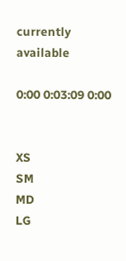currently available

0:00 0:03:09 0:00


XS
SM
MD
LG